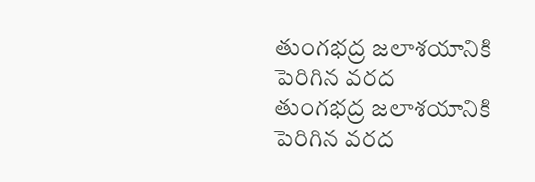తుంగభద్ర జలాశయానికి పెరిగిన వరద
తుంగభద్ర జలాశయానికి పెరిగిన వరద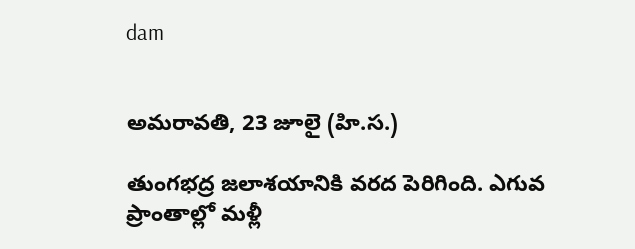dam


అమరావతి, 23 జూలై (హి.స.)

తుంగభద్ర జలాశయానికి వరద పెరిగింది. ఎగువ ప్రాంతాల్లో మళ్లీ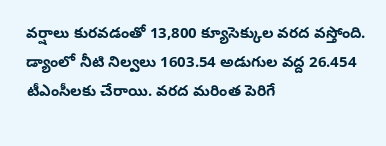వర్షాలు కురవడంతో 13,800 క్యూసెక్కుల వరద వస్తోంది. డ్యాంలో నీటి నిల్వలు 1603.54 అడుగుల వద్ద 26.454 టీఎంసీలకు చేరాయి. వరద మరింత పెరిగే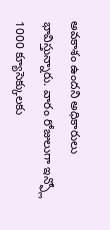అవకాశం ఉందని అధికారులు భావిస్తున్నారు. వారం రోజులుగా ఇన్ఫ్లో 1000 క్యూసెక్కులకు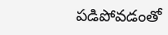పడిపోవడంతో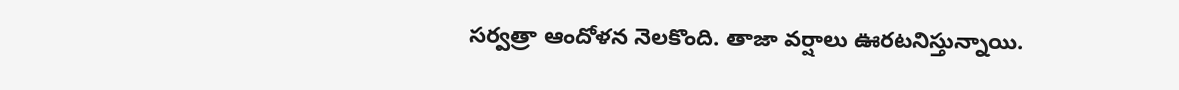సర్వత్రా ఆందోళన నెలకొంది. తాజా వర్షాలు ఊరటనిస్తున్నాయి.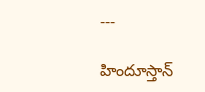---

హిందూస్తాన్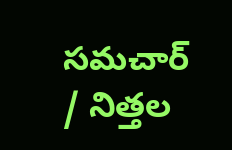సమచార్ / నిత్తల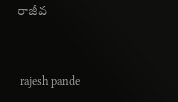రాజీవ


 rajesh pande